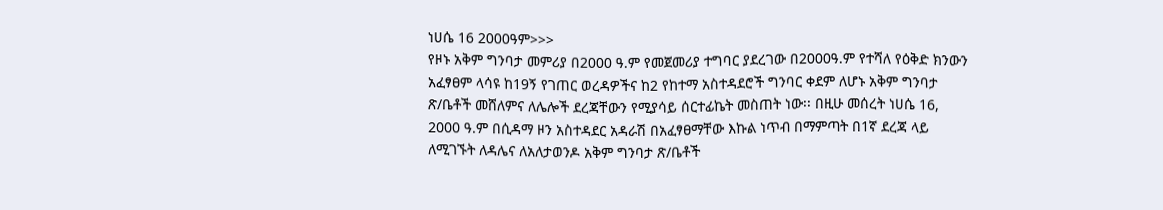ነሀሴ 16 2000ዓም>>>
የዞኑ አቅም ግንባታ መምሪያ በ2000 ዓ.ም የመጀመሪያ ተግባር ያደረገው በ2000ዓ.ም የተሻለ የዕቅድ ክንውን አፈፃፀም ላሳዩ ከ19ኝ የገጠር ወረዳዎችና ከ2 የከተማ አስተዳደሮች ግንባር ቀደም ለሆኑ አቅም ግንባታ ጽ/ቤቶች መሸለምና ለሌሎች ደረጃቸውን የሚያሳይ ሰርተፊኬት መስጠት ነው፡፡ በዚሁ መሰረት ነሀሴ 16, 2000 ዓ.ም በሲዳማ ዞን አስተዳደር አዳራሽ በአፈፃፀማቸው እኩል ነጥብ በማምጣት በ1ኛ ደረጃ ላይ ለሚገኙት ለዳሌና ለአለታወንዶ አቅም ግንባታ ጽ/ቤቶች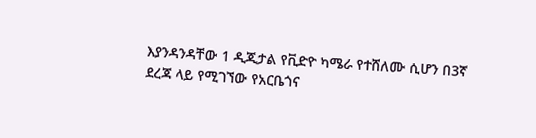እያንዳንዳቸው 1 ዲጂታል የቪድዮ ካሜራ የተሸለሙ ሲሆን በ3ኛ ደረጃ ላይ የሚገኘው የአርቤጎና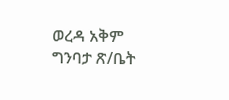ወረዳ አቅም ግንባታ ጽ/ቤት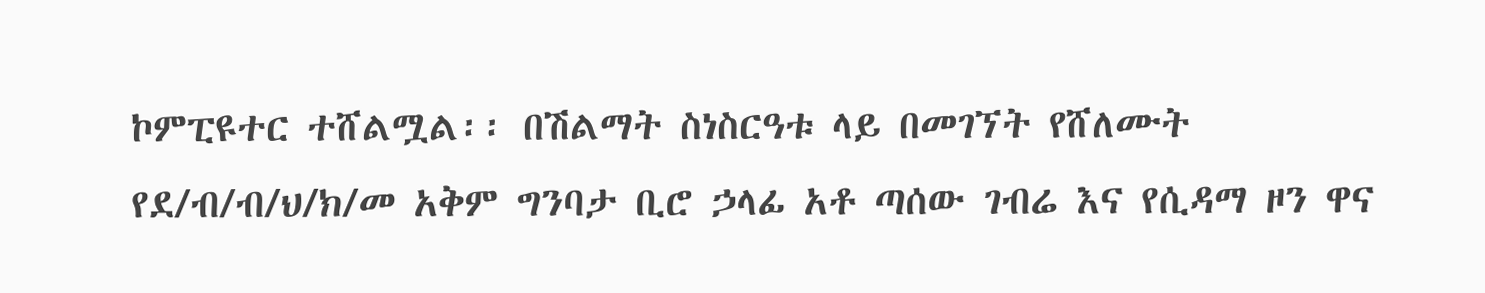ኮምፒዩተር ተሸልሟል፡፡ በሽልማት ስነስርዓቱ ላይ በመገኘት የሸለሙት የደ/ብ/ብ/ህ/ክ/መ አቅም ግንባታ ቢሮ ኃላፊ አቶ ጣሰው ገብሬ እና የሲዳማ ዞን ዋና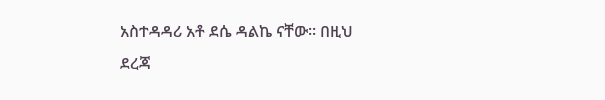አስተዳዳሪ አቶ ደሴ ዳልኬ ናቸው፡፡ በዚህ ደረጃ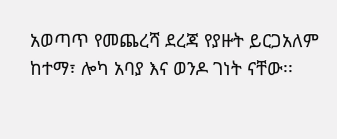አወጣጥ የመጨረሻ ደረጃ የያዙት ይርጋአለም ከተማ፣ ሎካ አባያ እና ወንዶ ገነት ናቸው፡፡